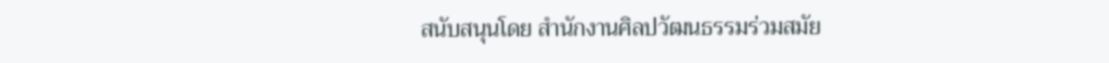สนับสนุนโดย สำนักงานศิลปวัฒนธรรมร่วมสมัย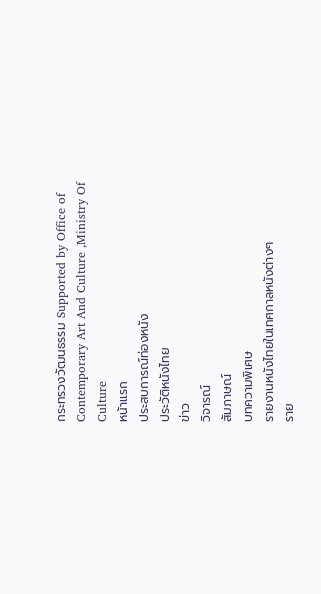กระทรวงวัฒนธรรม Supported by Office of Contemporary Art And Culture ,Ministry Of Culture
หน้าแรก
ประสบการณ์ท่องหนัง
ประวัติหนังไทย
ข่าว
วิจารณ์
สัมภาษณ์
บทความพิเศษ
รายงานหนังไทยในเทศกาลหนังต่างๆ
ราย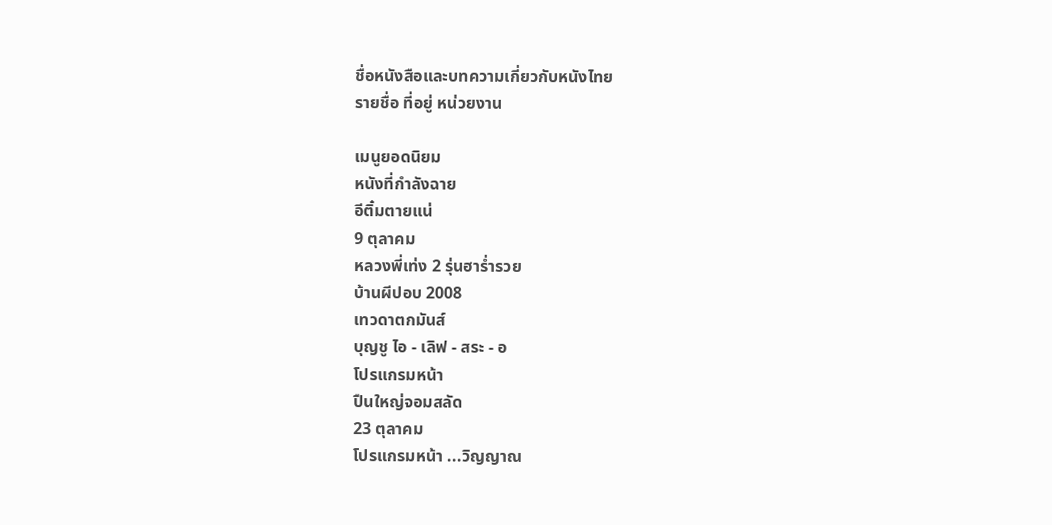ชื่อหนังสือและบทความเกี่ยวกับหนังไทย
รายชื่อ ที่อยู่ หน่วยงาน

เมนูยอดนิยม
หนังที่กำลังฉาย
อีติ๋มตายแน่
9 ตุลาคม
หลวงพี่เท่ง 2 รุ่นฮาร่ำรวย
บ้านผีปอบ 2008
เทวดาตกมันส์
บุญชู ไอ - เลิฟ - สระ - อ
โปรแกรมหน้า
ปืนใหญ่จอมสลัด
23 ตุลาคม
โปรแกรมหน้า ...วิญญาณ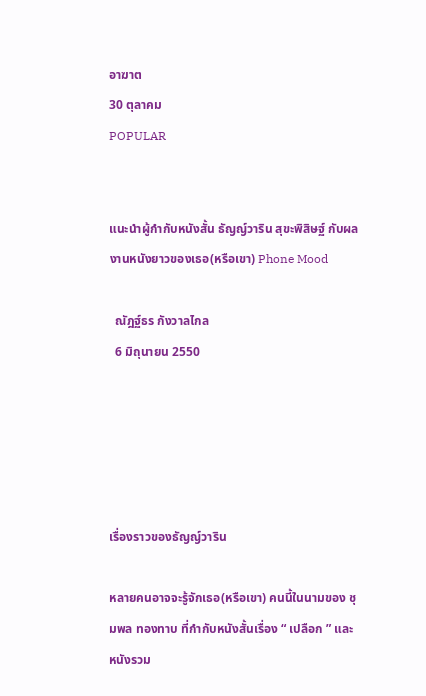อาฆาต
30 ตุลาคม
POPULAR


แนะนำผู้กำกับหนังสั้น ธัญญ์วาริน สุขะพิสิษฐ์ กับผลงานหนังยาวของเธอ(หรือเขา) Phone Mood

  ณัฎฐ์ธร กังวาลไกล
  6 มิถุนายน 2550





เรื่องราวของธัญญ์วาริน

หลายคนอาจจะรู้จักเธอ(หรือเขา) คนนี้ในนามของ ชุมพล ทองทาบ ที่กำกับหนังสั้นเรื่อง “ เปลือก ” และหนังรวม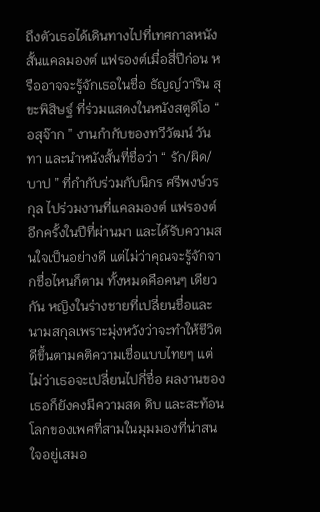ถึงตัวเธอได้เดินทางไปที่เทศกาลหนังสั้นแคลมองต์ แฟรองต์เมื่อสี่ปีก่อน หรืออาจจะรู้จักเธอในชื่อ ธัญญ์วาริน สุขะพิสิษฐ์ ที่ร่วมแสดงในหนังสตูดิโอ “ อสุจ๊าก ” งานกำกับของทวีวัฒน์ วันทา และนำหนังสั้นที่ชื่อว่า “ รัก/ผิด/บาป ” ที่กำกับร่วมกับนิกร ศรีพงษ์วรกุล ไปร่วมงานที่แคลมองต์ แฟรองต์อีกครั้งในปีที่ผ่านมา และได้รับความสนใจเป็นอย่างดี แต่ไม่ว่าคุณจะรู้จักจากชื่อไหนก็ตาม ทั้งหมดคือคนๆ เดียวกัน หญิงในร่างชายที่เปลี่ยนชื่อและนามสกุลเพราะมุ่งหวังว่าจะทำให้ชีวิตดีขึ้นตามคติความเชื่อแบบไทยๆ แต่ไม่ว่าเธอจะเปลี่ยนไปกี่ชื่อ ผลงานของเธอก็ยังคงมีความสด ดิบ และสะท้อนโลกของเพศที่สามในมุมมองที่น่าสนใจอยู่เสมอ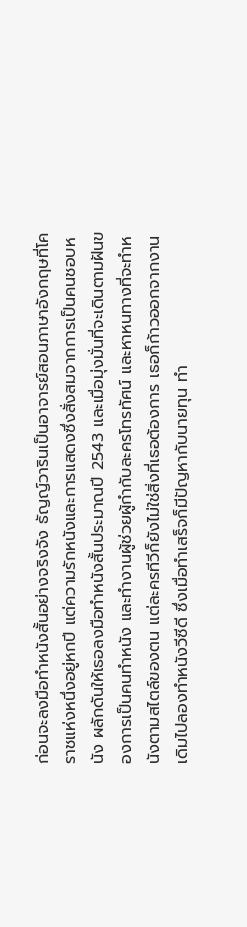ก่อนจะลงมือทำหนังสั้นอย่างจริงจัง ธัญญ์วารินเป็นอาจารย์สอนภาษาอังกฤษที่โคราชแห่งหนึ่งอยู่หกปี แต่ความรักหนังและการแสดงซึ่งสั่งสมจากการเป็นคนชอบหนัง ผลักดันให้เธอลงมือทำหนังสั้นประมาณปี 2543 และเมื่อมุ่งมั่นที่จะเดินตามฝันของการเป็นคนทำหนัง และทำงานผู้ช่วยผู้กำกับละครโทรทัศน์ และหาหนทางที่จะทำหนังตามสไตล์ของตน แต่ละครทีวีก็ยังไม่ใช่สิ่งที่เธอต้องการ เธอก็ก้าวออกจากงานเดิมไปลองทำหนังวีซีดี ซึ่งเมื่อทำเสร็จก็มีปัญหากับนายทุน ทำ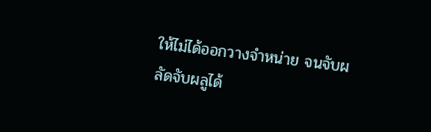ให้ไม่ได้ออกวางจำหน่าย จนจับผลัดจับผลูได้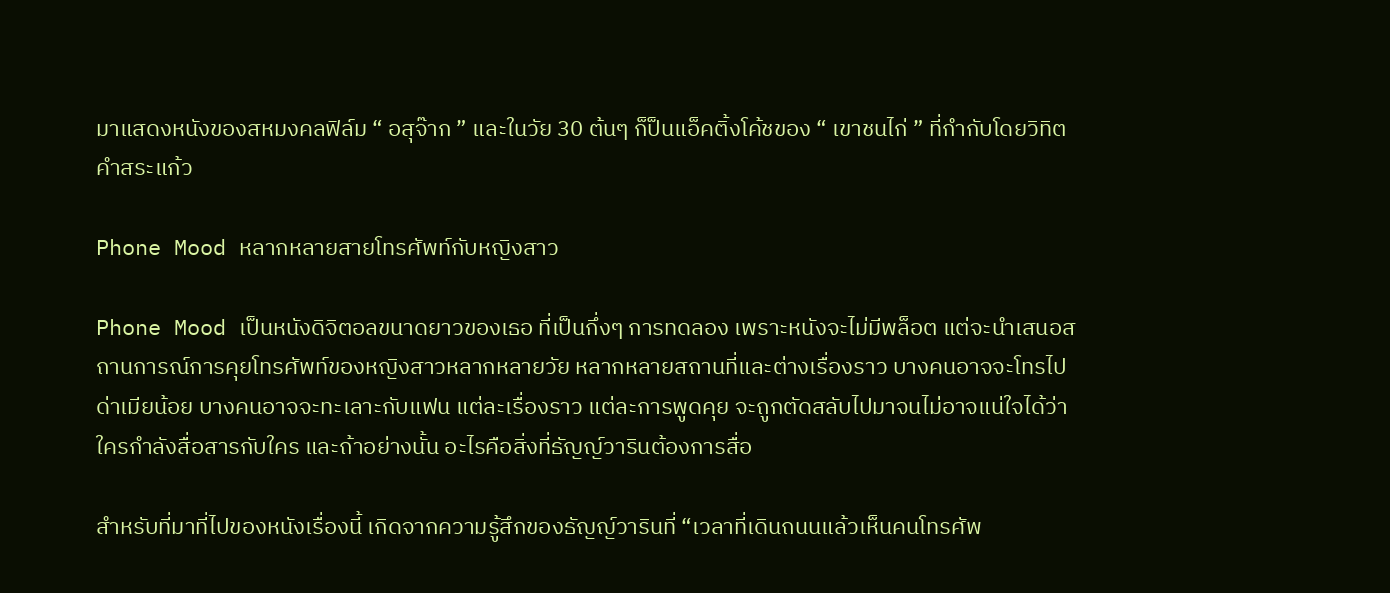มาแสดงหนังของสหมงคลฟิล์ม “ อสุจ๊าก ” และในวัย 30 ต้นๆ ก็ป็นแอ็คติ้งโค้ชของ “ เขาชนไก่ ” ที่กำกับโดยวิทิต คำสระแก้ว

Phone Mood หลากหลายสายโทรศัพท์กับหญิงสาว

Phone Mood เป็นหนังดิจิตอลขนาดยาวของเธอ ที่เป็นกึ่งๆ การทดลอง เพราะหนังจะไม่มีพล็อต แต่จะนำเสนอสถานการณ์การคุยโทรศัพท์ของหญิงสาวหลากหลายวัย หลากหลายสถานที่และต่างเรื่องราว บางคนอาจจะโทรไปด่าเมียน้อย บางคนอาจจะทะเลาะกับแฟน แต่ละเรื่องราว แต่ละการพูดคุย จะถูกตัดสลับไปมาจนไม่อาจแน่ใจได้ว่าใครกำลังสื่อสารกับใคร และถ้าอย่างนั้น อะไรคือสิ่งที่ธัญญ์วารินต้องการสื่อ

สำหรับที่มาที่ไปของหนังเรื่องนี้ เกิดจากความรู้สึกของธัญญ์วารินที่ “เวลาที่เดินถนนแล้วเห็นคนโทรศัพ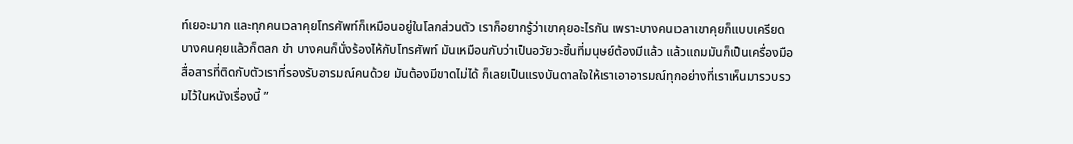ท์เยอะมาก และทุกคนเวลาคุยโทรศัพท์ก็เหมือนอยู่ในโลกส่วนตัว เราก็อยากรู้ว่าเขาคุยอะไรกัน เพราะบางคนเวลาเขาคุยก็แบบเครียด บางคนคุยแล้วก็ตลก ขำ บางคนก็นั่งร้องไห้กับโทรศัพท์ มันเหมือนกับว่าเป็นอวัยวะชิ้นที่มนุษย์ต้องมีแล้ว แล้วแถมมันก็เป็นเครื่องมือสื่อสารที่ติดกับตัวเราที่รองรับอารมณ์คนด้วย มันต้องมีขาดไม่ได้ ก็เลยเป็นแรงบันดาลใจให้เราเอาอารมณ์ทุกอย่างที่เราเห็นมารวบรวมไว้ในหนังเรื่องนี้ ”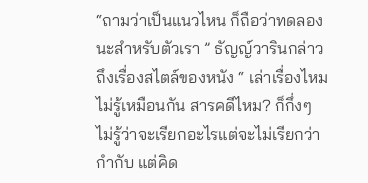“ถามว่าเป็นแนวไหน ก็ถือว่าทดลองนะสำหรับตัวเรา ” ธัญญ์วารินกล่าวถึงเรื่องสไตล์ของหนัง “ เล่าเรื่องไหม ไม่รู้เหมือนกัน สารคดีไหม? ก็กึ่งๆ ไม่รู้ว่าจะเรียกอะไรแต่จะไม่เรียกว่ากำกับ แต่คิด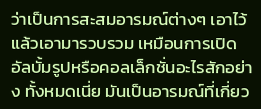ว่าเป็นการสะสมอารมณ์ต่างๆ เอาไว้แล้วเอามารวบรวม เหมือนการเปิดอัลบั้มรูปหรือคอลเล็กชั่นอะไรสักอย่าง ทั้งหมดเนี่ย มันเป็นอารมณ์ที่เกี่ยว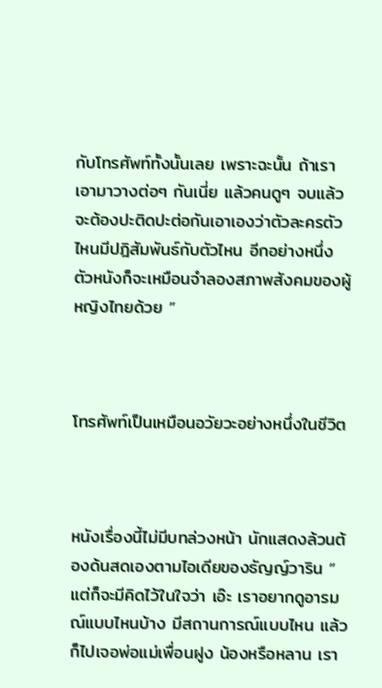กับโทรศัพท์ทั้งนั้นเลย เพราะฉะนั้น ถ้าเราเอามาวางต่อๆ กันเนี่ย แล้วคนดูๆ จบแล้ว จะต้องปะติดปะต่อกันเอาเองว่าตัวละครตัวไหนมีปฎิสัมพันธ์กับตัวไหน อีกอย่างหนึ่ง ตัวหนังก็จะเหมือนจำลองสภาพสังคมของผู้หญิงไทยด้วย ”



โทรศัพท์เป็นเหมือนอวัยวะอย่างหนึ่งในชีวิต



หนังเรื่องนี้ไม่มีบทล่วงหน้า นักแสดงล้วนต้องด้นสดเองตามไอเดียของธัญญ์วาริน “ แต่ก็จะมีคิดไว้ในใจว่า เอ๊ะ เราอยากดูอารมณ์แบบไหนบ้าง มีสถานการณ์แบบไหน แล้วก็ไปเจอพ่อแม่เพื่อนฝูง น้องหรือหลาน เรา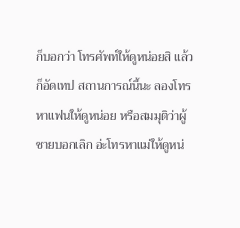ก็บอกว่า โทรศัพท์ให้ดูหน่อยสิ แล้วก็อัดเทป สถานการณ์นี้นะ ลองโทรหาแฟนให้ดูหน่อย หรือสมมุติว่าผู้ชายบอกเลิก อ่ะโทรหาแม่ให้ดูหน่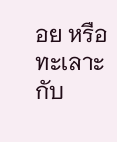อย หรือทะเลาะกับ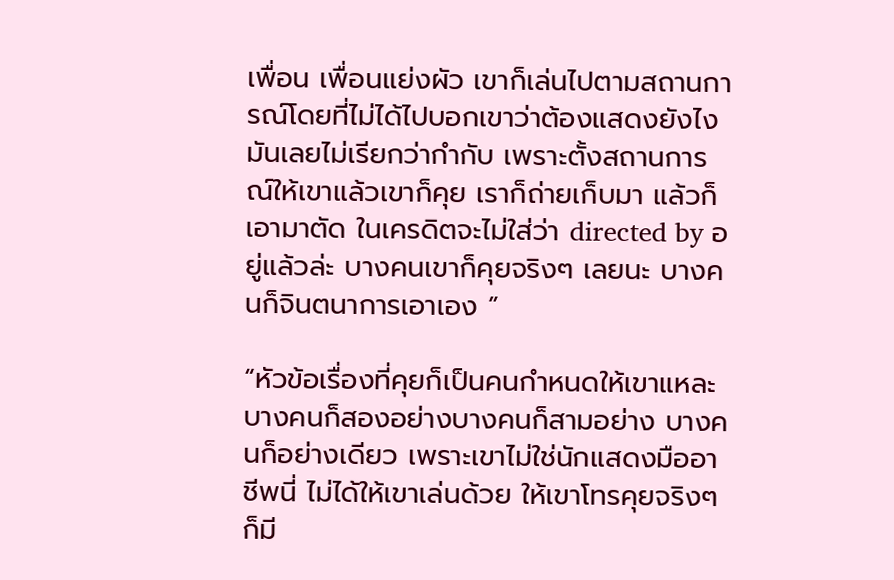เพื่อน เพื่อนแย่งผัว เขาก็เล่นไปตามสถานการณ์โดยที่ไม่ได้ไปบอกเขาว่าต้องแสดงยังไง มันเลยไม่เรียกว่ากำกับ เพราะตั้งสถานการณ์ให้เขาแล้วเขาก็คุย เราก็ถ่ายเก็บมา แล้วก็เอามาตัด ในเครดิตจะไม่ใส่ว่า directed by อยู่แล้วล่ะ บางคนเขาก็คุยจริงๆ เลยนะ บางคนก็จินตนาการเอาเอง ”

“หัวข้อเรื่องที่คุยก็เป็นคนกำหนดให้เขาแหละ บางคนก็สองอย่างบางคนก็สามอย่าง บางคนก็อย่างเดียว เพราะเขาไม่ใช่นักแสดงมืออาชีพนี่ ไม่ได้ให้เขาเล่นด้วย ให้เขาโทรคุยจริงๆ ก็มี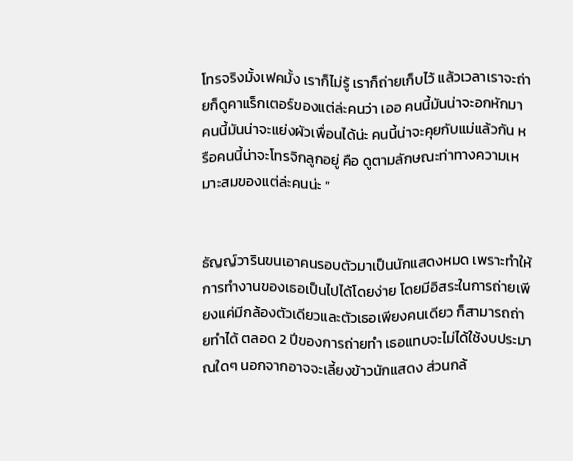โทรจริงมั้งเฟคมั้ง เราก็ไม่รู้ เราก็ถ่ายเก็บไว้ แล้วเวลาเราจะถ่ายก็ดูคาแร็กเตอร์ของแต่ล่ะคนว่า เออ คนนี้มันน่าจะอกหักมา คนนี้มันน่าจะแย่งผัวเพื่อนได้น่ะ คนนี้น่าจะคุยกับแม่แล้วกัน หรือคนนี้น่าจะโทรจิกลูกอยู่ คือ ดูตามลักษณะท่าทางความเหมาะสมของแต่ล่ะคนน่ะ ”


ธัญญ์วารินขนเอาคนรอบตัวมาเป็นนักแสดงหมด เพราะทำให้การทำงานของเธอเป็นไปได้โดยง่าย โดยมีอิสระในการถ่ายเพียงแค่มีกล้องตัวเดียวและตัวเธอเพียงคนเดียว ก็สามารถถ่ายทำได้ ตลอด 2 ปีของการถ่ายทำ เธอแทบจะไม่ได้ใช้งบประมาณใดๆ นอกจากอาจจะเลี้ยงข้าวนักแสดง ส่วนกล้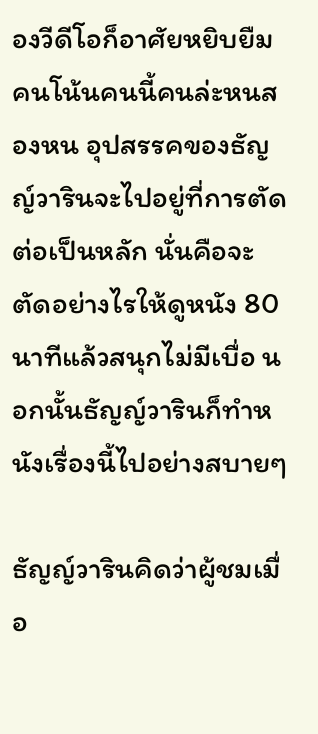องวีดีโอก็อาศัยหยิบยืมคนโน้นคนนี้คนล่ะหนสองหน อุปสรรคของธัญญ์วารินจะไปอยู่ที่การตัดต่อเป็นหลัก นั่นคือจะตัดอย่างไรให้ดูหนัง 80 นาทีแล้วสนุกไม่มีเบื่อ นอกนั้นธัญญ์วารินก็ทำหนังเรื่องนี้ไปอย่างสบายๆ

ธัญญ์วารินคิดว่าผู้ชมเมื่อ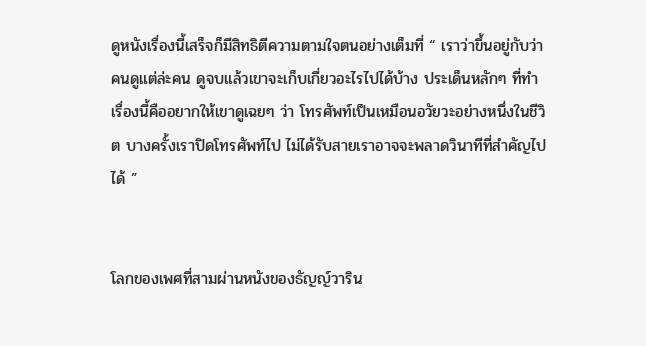ดูหนังเรื่องนี้เสร็จก็มีสิทธิตีความตามใจตนอย่างเต็มที่ “ เราว่าขึ้นอยู่กับว่าคนดูแต่ล่ะคน ดูจบแล้วเขาจะเก็บเกี่ยวอะไรไปได้บ้าง ประเด็นหลักๆ ที่ทำเรื่องนี้คืออยากให้เขาดูเฉยๆ ว่า โทรศัพท์เป็นเหมือนอวัยวะอย่างหนึ่งในชีวิต บางครั้งเราปิดโทรศัพท์ไป ไม่ได้รับสายเราอาจจะพลาดวินาทีที่สำคัญไปได้ ”


โลกของเพศที่สามผ่านหนังของธัญญ์วาริน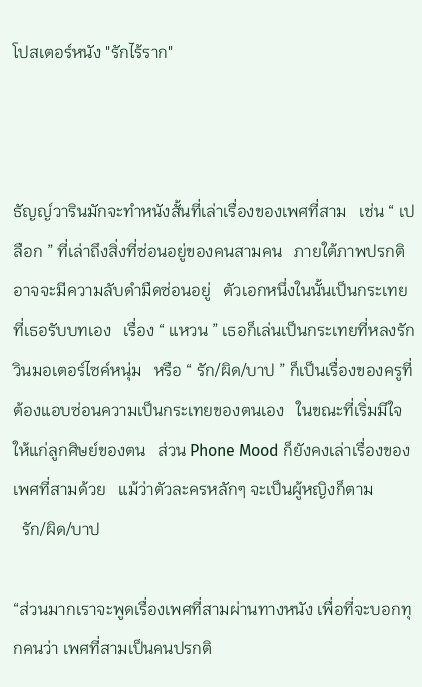โปสเตอร์หนัง "รักไร้ราก"



ธัญญ์วารินมักจะทำหนังสั้นที่เล่าเรื่องของเพศที่สาม   เช่น “ เปลือก ” ที่เล่าถึงสิ่งที่ซ่อนอยู่ของคนสามคน   ภายใต้ภาพปรกติอาจจะมีความลับดำมืดซ่อนอยู่   ตัวเอกหนึ่งในนั้นเป็นกระเทยที่เธอรับบทเอง   เรื่อง “ แหวน ” เธอก็เล่นเป็นกระเทยที่หลงรักวินมอเตอร์ไซค์หนุ่ม   หรือ “ รัก/ผิด/บาป ” ก็เป็นเรื่องของครูที่ต้องแอบซ่อนความเป็นกระเทยของตนเอง   ในขณะที่เริ่มมีใจให้แก่ลูกศิษย์ของตน   ส่วน Phone Mood ก็ยังคงเล่าเรื่องของเพศที่สามด้วย   แม้ว่าตัวละครหลักๆ จะเป็นผู้หญิงก็ตาม
  รัก/ผิด/บาป

“ส่วนมากเราจะพูดเรื่องเพศที่สามผ่านทางหนัง เพื่อที่จะบอกทุกคนว่า เพศที่สามเป็นคนปรกติ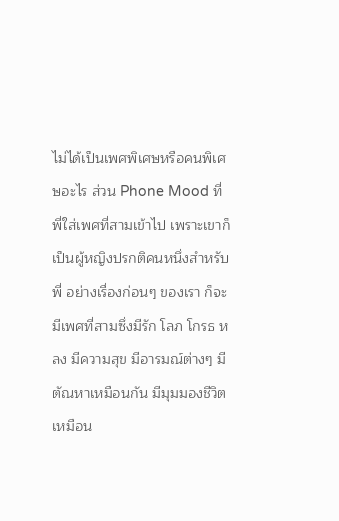ไม่ได้เป็นเพศพิเศษหรือคนพิเศษอะไร ส่วน Phone Mood ที่พี่ใส่เพศที่สามเข้าไป เพราะเขาก็เป็นผู้หญิงปรกติคนหนึ่งสำหรับพี่ อย่างเรื่องก่อนๆ ของเรา ก็จะมีเพศที่สามซึ่งมีรัก โลภ โกรธ หลง มีความสุข มีอารมณ์ต่างๆ มีตัณหาเหมือนกัน มีมุมมองชีวิตเหมือน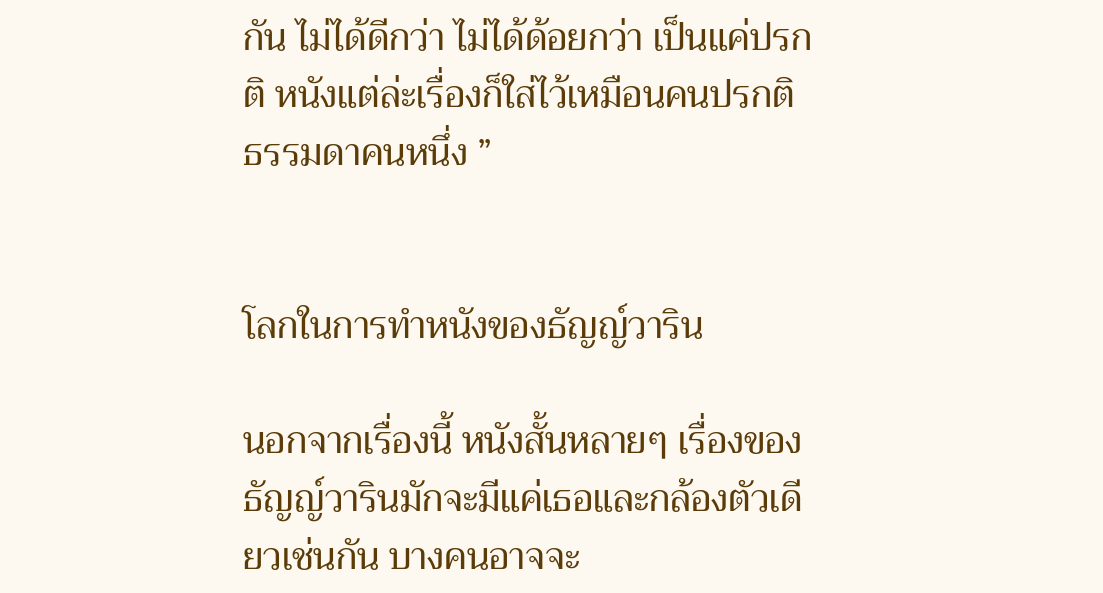กัน ไม่ได้ดีกว่า ไม่ได้ด้อยกว่า เป็นแค่ปรกติ หนังแต่ล่ะเรื่องก็ใส่ไว้เหมือนคนปรกติธรรมดาคนหนึ่ง ”


โลกในการทำหนังของธัญญ์วาริน

นอกจากเรื่องนี้ หนังสั้นหลายๆ เรื่องของธัญญ์วารินมักจะมีแค่เธอและกล้องตัวเดียวเช่นกัน บางคนอาจจะ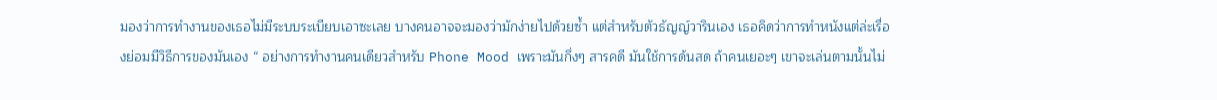มองว่าการทำงานของเธอไม่มีระบบระเบียบเอาซะเลย บางคนอาจจะมองว่ามักง่ายไปด้วยซ้ำ แต่สำหรับตัวธัญญ์วารินเอง เธอคิดว่าการทำหนังแต่ล่ะเรื่องย่อมมีวิธีการของมันเอง “ อย่างการทำงานคนเดียวสำหรับ Phone Mood เพราะมันกึ่งๆ สารคดี มันใช้การด้นสด ถ้าคนเยอะๆ เขาจะเล่นตามนั้นไม่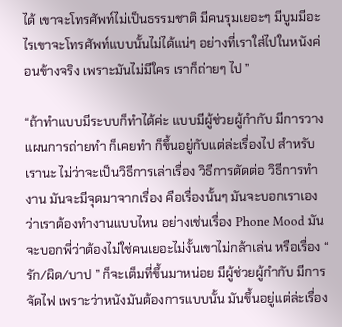ได้ เขาจะโทรศัพท์ไม่เป็นธรรมชาติ มีคนรุมเยอะๆ มีบูมมีอะไรเขาจะโทรศัพท์แบบนั้นไม่ได้แน่ๆ อย่างที่เราใส่ไปในหนังค่อนข้างจริง เพราะมันไม่มีใคร เราก็ถ่ายๆ ไป ”

“ถ้าทำแบบมีระบบก็ทำได้ค่ะ แบบมีผู้ช่วยผู้กำกับ มีการวางแผนการถ่ายทำ ก็เคยทำ ก็ขึ้นอยู่กับแต่ล่ะเรื่องไป สำหรับเรานะ ไม่ว่าจะเป็นวิธีการเล่าเรื่อง วิธีการตัดต่อ วิธีการทำงาน มันจะมีจุดมาจากเรื่อง คือเรื่องนั้นๆ มันจะบอกเราเองว่าเราต้องทำงานแบบไหน อย่างเช่นเรื่อง Phone Mood มันจะบอกพี่ว่าต้องไม่ใช่คนเยอะไม่งั้นเขาไม่กล้าเล่น หรือเรื่อง “ รัก/ผิด/บาป ” ก็จะเต็มที่ขึ้นมาหน่อย มีผู้ช่วยผู้กำกับ มีการจัดไฟ เพราะว่าหนังมันต้องการแบบนั้น มันขึ้นอยู่แต่ล่ะเรื่อง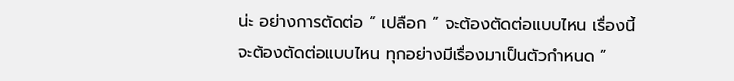น่ะ อย่างการตัดต่อ “ เปลือก ” จะต้องตัดต่อแบบไหน เรื่องนี้จะต้องตัดต่อแบบไหน ทุกอย่างมีเรื่องมาเป็นตัวกำหนด ”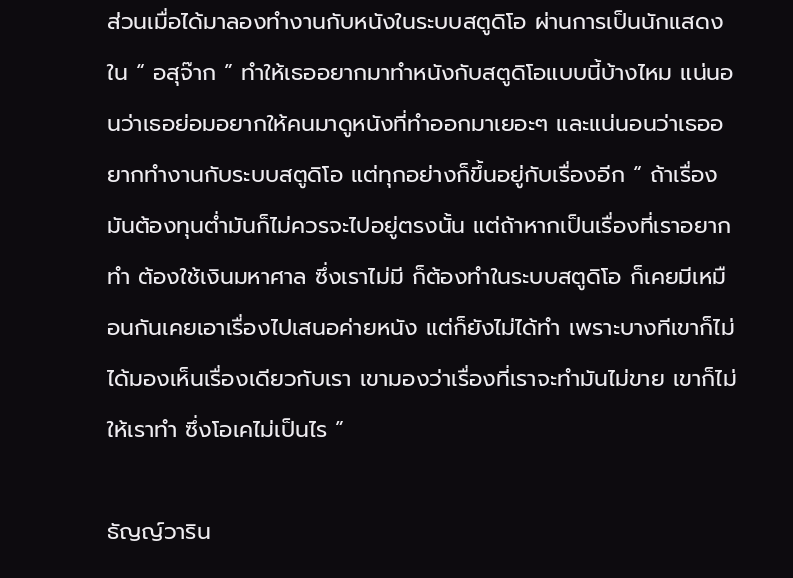ส่วนเมื่อได้มาลองทำงานกับหนังในระบบสตูดิโอ ผ่านการเป็นนักแสดงใน “ อสุจ๊าก ” ทำให้เธออยากมาทำหนังกับสตูดิโอแบบนี้บ้างไหม แน่นอนว่าเธอย่อมอยากให้คนมาดูหนังที่ทำออกมาเยอะๆ และแน่นอนว่าเธออยากทำงานกับระบบสตูดิโอ แต่ทุกอย่างก็ขึ้นอยู่กับเรื่องอีก “ ถ้าเรื่องมันต้องทุนต่ำมันก็ไม่ควรจะไปอยู่ตรงนั้น แต่ถ้าหากเป็นเรื่องที่เราอยากทำ ต้องใช้เงินมหาศาล ซึ่งเราไม่มี ก็ต้องทำในระบบสตูดิโอ ก็เคยมีเหมือนกันเคยเอาเรื่องไปเสนอค่ายหนัง แต่ก็ยังไม่ได้ทำ เพราะบางทีเขาก็ไม่ได้มองเห็นเรื่องเดียวกับเรา เขามองว่าเรื่องที่เราจะทำมันไม่ขาย เขาก็ไม่ให้เราทำ ซึ่งโอเคไม่เป็นไร ”

ธัญญ์วาริน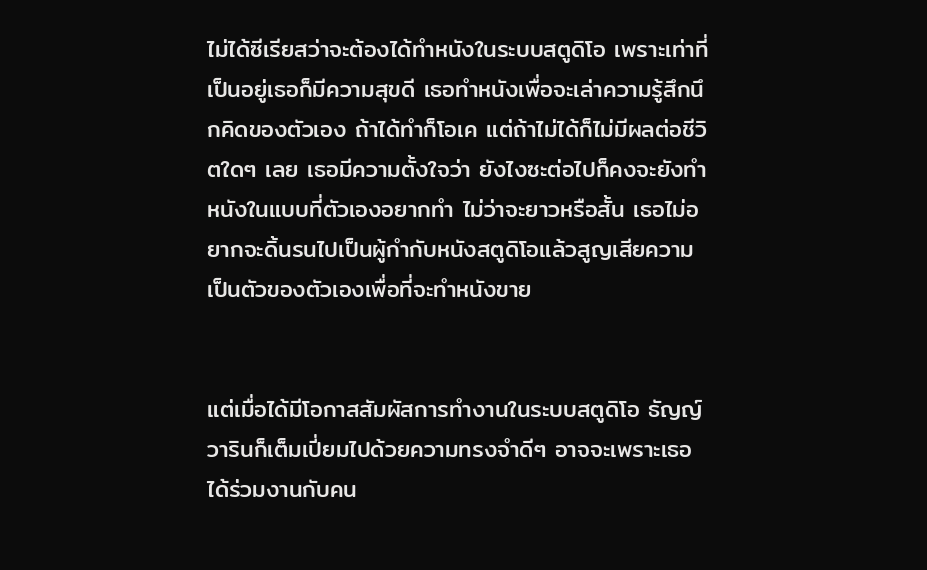ไม่ได้ซีเรียสว่าจะต้องได้ทำหนังในระบบสตูดิโอ เพราะเท่าที่เป็นอยู่เธอก็มีความสุขดี เธอทำหนังเพื่อจะเล่าความรู้สึกนึกคิดของตัวเอง ถ้าได้ทำก็โอเค แต่ถ้าไม่ได้ก็ไม่มีผลต่อชีวิตใดๆ เลย เธอมีความตั้งใจว่า ยังไงซะต่อไปก็คงจะยังทำหนังในแบบที่ตัวเองอยากทำ ไม่ว่าจะยาวหรือสั้น เธอไม่อยากจะดิ้นรนไปเป็นผู้กำกับหนังสตูดิโอแล้วสูญเสียความเป็นตัวของตัวเองเพื่อที่จะทำหนังขาย


แต่เมื่อได้มีโอกาสสัมผัสการทำงานในระบบสตูดิโอ ธัญญ์วารินก็เต็มเปี่ยมไปด้วยความทรงจำดีๆ อาจจะเพราะเธอได้ร่วมงานกับคน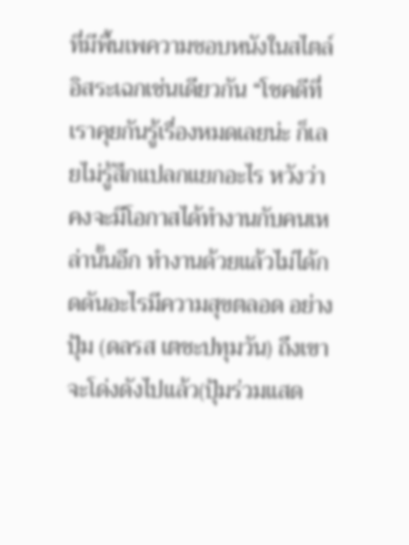ที่มีพื้นเพความชอบหนังในสไตล์อิสระเฉกเช่นเดียวกัน “โชคดีที่เราคุยกันรู้เรื่องหมดเลยน่ะ ก็เลยไม่รู้สึกแปลกแยกอะไร หวังว่าคงจะมีโอกาสได้ทำงานกับคนเหล่านั้นอีก ทำงานด้วยแล้วไม่ได้กดดันอะไรมีความสุขตลอด อย่างปุ้ม (ดลรส เตชะปทุมวัน) ถึงเขาจะโด่งดังไปแล้ว(ปุ้มร่วมแสด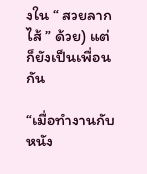งใน “ สวยลากไส้ ” ด้วย) แต่ก็ยังเป็นเพื่อนกัน

“เมื่อทำงานกับหนัง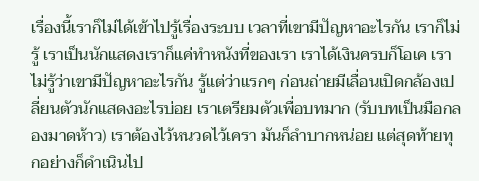เรื่องนี้เราก็ไม่ได้เข้าไปรู้เรื่องระบบ เวลาที่เขามีปัญหาอะไรกัน เราก็ไม่รู้ เราเป็นนักแสดงเราก็แค่ทำหนังที่ของเรา เราได้เงินครบก็โอเค เราไม่รู้ว่าเขามีปัญหาอะไรกัน รู้แต่ว่าแรกๆ ก่อนถ่ายมีเลื่อนเปิดกล้องเปลี่ยนตัวนักแสดงอะไรบ่อย เราเตรียมตัวเพื่อบทมาก (รับบทเป็นมือกลองมาดห้าว) เราต้องไว้หนวดไว้เครา มันก็ลำบากหน่อย แต่สุดท้ายทุกอย่างก็ดำเนินไป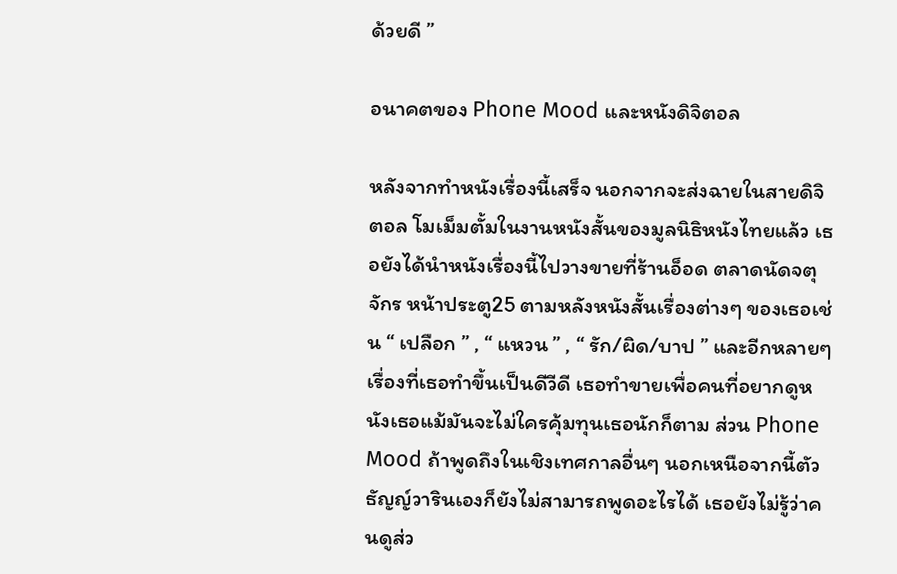ด้วยดี ”

อนาคตของ Phone Mood และหนังดิจิตอล

หลังจากทำหนังเรื่องนี้เสร็จ นอกจากจะส่งฉายในสายดิจิตอล โมเม็มตั้มในงานหนังสั้นของมูลนิธิหนังไทยแล้ว เธอยังได้นำหนังเรื่องนี้ไปวางขายที่ร้านอ็อด ตลาดนัดจตุจักร หน้าประตู25 ตามหลังหนังสั้นเรื่องต่างๆ ของเธอเช่น “ เปลือก ” , “ แหวน ” , “ รัก/ผิด/บาป ” และอีกหลายๆ เรื่องที่เธอทำขึ้นเป็นดีวีดี เธอทำขายเพื่อคนที่อยากดูหนังเธอแม้มันจะไม่ใครคุ้มทุนเธอนักก็ตาม ส่วน Phone Mood ถ้าพูดถึงในเชิงเทศกาลอื่นๆ นอกเหนือจากนี้ตัวธัญญ์วารินเองก็ยังไม่สามารถพูดอะไรได้ เธอยังไม่รู้ว่าคนดูส่ว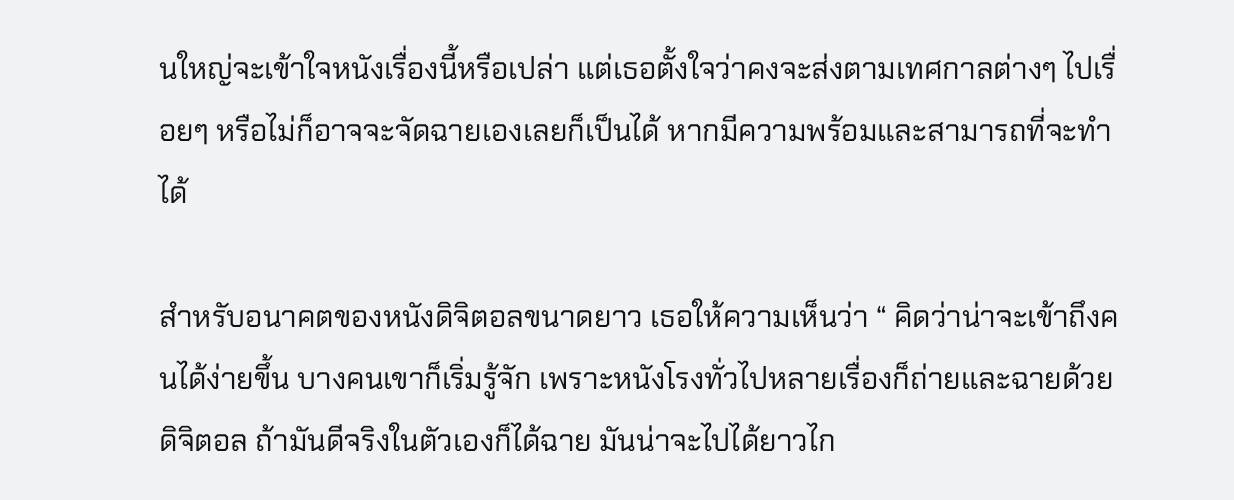นใหญ่จะเข้าใจหนังเรื่องนี้หรือเปล่า แต่เธอตั้งใจว่าคงจะส่งตามเทศกาลต่างๆ ไปเรื่อยๆ หรือไม่ก็อาจจะจัดฉายเองเลยก็เป็นได้ หากมีความพร้อมและสามารถที่จะทำได้

สำหรับอนาคตของหนังดิจิตอลขนาดยาว เธอให้ความเห็นว่า “ คิดว่าน่าจะเข้าถึงคนได้ง่ายขึ้น บางคนเขาก็เริ่มรู้จัก เพราะหนังโรงทั่วไปหลายเรื่องก็ถ่ายและฉายด้วยดิจิตอล ถ้ามันดีจริงในตัวเองก็ได้ฉาย มันน่าจะไปได้ยาวไก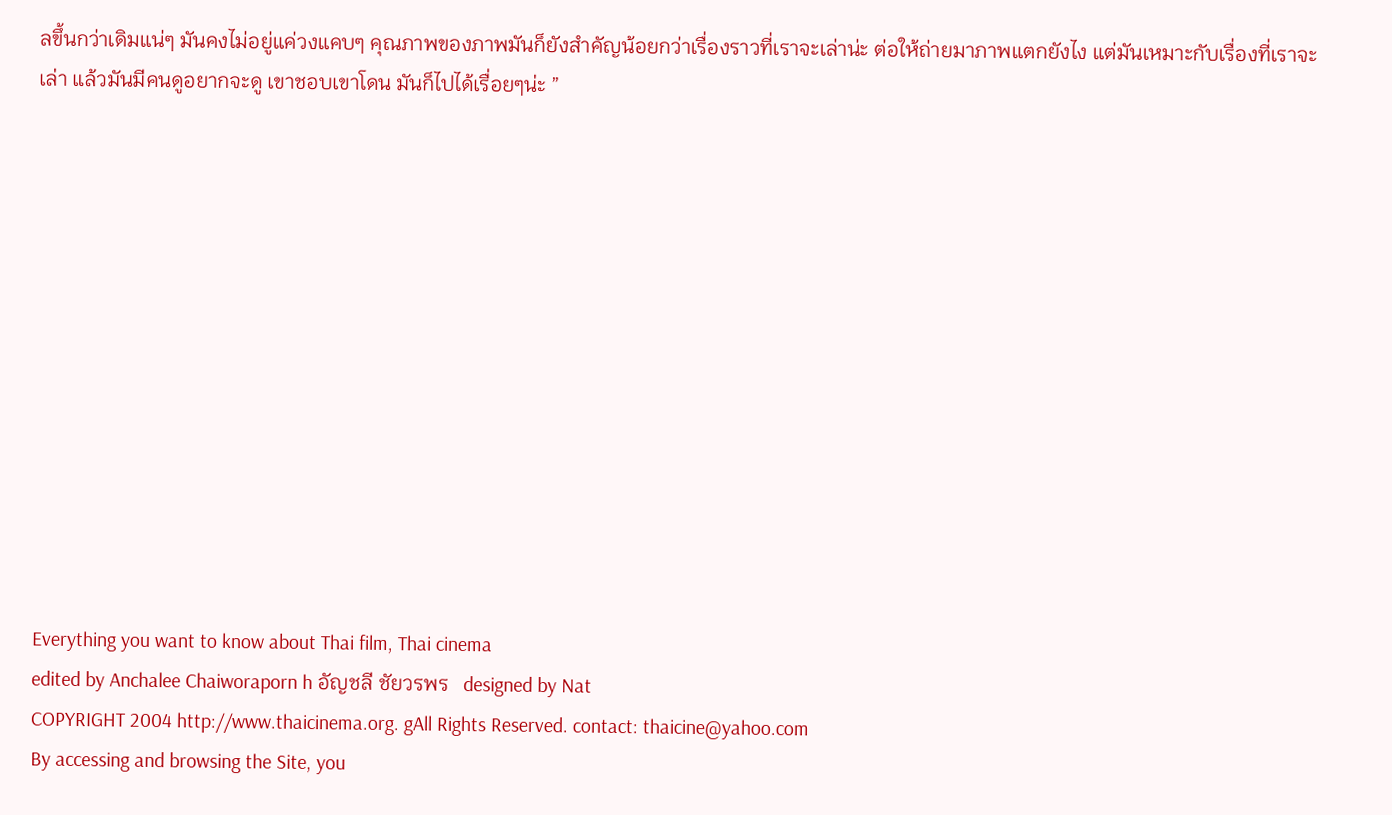ลขึ้นกว่าเดิมแน่ๆ มันคงไม่อยู่แค่วงแคบๆ คุณภาพของภาพมันก็ยังสำคัญน้อยกว่าเรื่องราวที่เราจะเล่าน่ะ ต่อให้ถ่ายมาภาพแตกยังไง แต่มันเหมาะกับเรื่องที่เราจะเล่า แล้วมันมีคนดูอยากจะดู เขาชอบเขาโดน มันก็ไปได้เรื่อยๆน่ะ ”













Everything you want to know about Thai film, Thai cinema
edited by Anchalee Chaiworaporn h อัญชลี ชัยวรพร   designed by Nat
COPYRIGHT 2004 http://www.thaicinema.org. gAll Rights Reserved. contact: thaicine@yahoo.com
By accessing and browsing the Site, you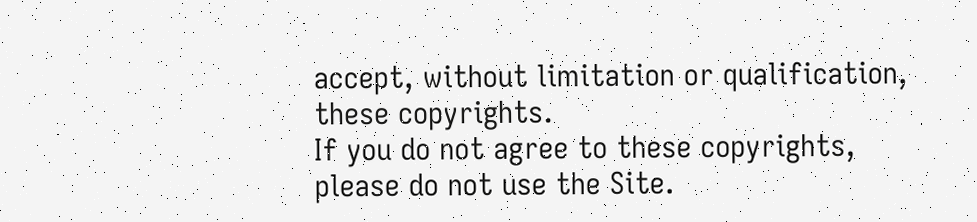accept, without limitation or qualification, these copyrights.
If you do not agree to these copyrights, please do not use the Site.